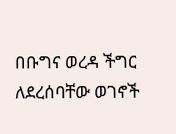በቡግና ወረዳ ችግር ለደረሰባቸው ወገኖች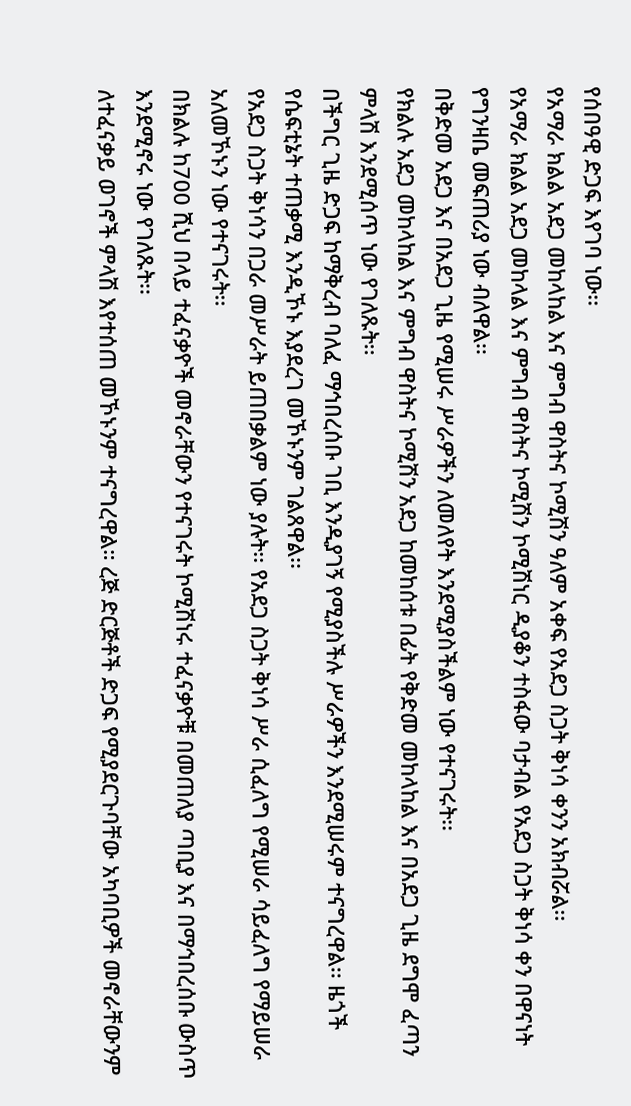የሰበዓዊ ድጋፍ እየገባ ነው፡፡
የአማራ ክልል አደጋ መከላከል እና ምግብ ዋስትና ኮሚሽን ዓለም አቀፍ የአደጋ ስጋት ቅነሳ ቀንን አክብሯል፡፡
የአማራ ክልል አደጋ መከላል እና ምግብ ዋስትና ኮሚሽን ኮሚሽነር ዲያቆን ተስፋው ባታብል የአደጋ ስጋት ቅነሳ ቀን በዋናነት የግንዛቤ መፍጠሪያ ነው ብለዋል፡፡
በቅድመ አደጋ እና በአደጋ ጊዜ የሚሠሩ ሥራዎችን ለመለየት እንደሚያስችልም ነው የተናገሩት፡፡
የክልሉ አደጋ መከላከል እና ምግብ ዋስትና ኮሚሽን አደጋ ከመከሰቱ በፊት የቅድመ መከላከል እና በአደጋ ጊዜ ደግሞ ፈጣን ምላሽ እንደሚሰጥ ነው የገለጹት፡፡
በችግር ጊዜ ድጋፍ ከማቅረብ ባለፈ ማኅበረሰቡ ገቢ እንዲያገኝ የሚያስችሉ ሥራዎችን እንደሚሠሩም ተናግረዋል፡፡ ዜጎች የሴፍቲኔት ተጠቃሚ እንዲኾኑ እያደረገ መኾኑንም ገልጸዋል፡፡
የአደጋ ስጋት ቅነሳን በጋራ መሥራት ይጠበቃልም ነው ያሉት፡፡ የአደጋ ስጋት ቅነሳ ሥራ ሲፈለግ የሚሠራ ሳይፈለግ የማይሠራ አለመኾኑን ነው የተናገሩት፡፡
በክልሉ ከ700 ሺህ በላይ ተፈናቃዮች መኖራቸውን የተናገሩት ኮሚሽነሩ ተፈናቃዮቹ በመጠለያ ጣቢያ እና በማኅበረሰቡ ውስጥ እንደሚኖሩ ነው የገለጹት፡፡
ለተፈናቃይ ወገኖች ምላሽ እየተሰጠ መኾኑንም ተናግረዋል። ረጅ ድርጅቶች ድጋፍ የሚያደርጉባቸው አካባቢዎች መኖራቸውንም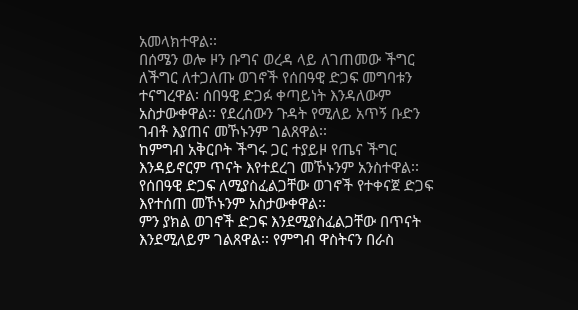አመላክተዋል፡፡
በሰሜን ወሎ ዞን ቡግና ወረዳ ላይ ለገጠመው ችግር ለችግር ለተጋለጡ ወገኖች የሰበዓዊ ድጋፍ መግባቱን ተናግረዋል፡ ሰበዓዊ ድጋፉ ቀጣይነት እንዳለውም አስታውቀዋል፡፡ የደረሰውን ጉዳት የሚለይ አጥኝ ቡድን ገብቶ እያጠና መኾኑንም ገልጸዋል፡፡
ከምግብ አቅርቦት ችግሩ ጋር ተያይዞ የጤና ችግር እንዳይኖርም ጥናት እየተደረገ መኾኑንም አንስተዋል፡፡
የሰበዓዊ ድጋፍ ለሚያስፈልጋቸው ወገኖች የተቀናጀ ድጋፍ እየተሰጠ መኾኑንም አስታውቀዋል፡፡
ምን ያክል ወገኖች ድጋፍ እንደሚያስፈልጋቸው በጥናት እንደሚለይም ገልጸዋል፡፡ የምግብ ዋስትናን በራስ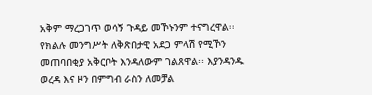አቅም ማረጋገጥ ወሳኝ ጉዳይ መኾኑንም ተናግረዋል፡፡
የክልሉ መንግሥት ለቅጽበታዊ አደጋ ምላሽ የሚኾን መጠባበቂያ አቅርቦት እንዳለውም ገልጸዋል፡፡ እያንዳንዱ ወረዳ እና ዞን በምግብ ራስን ለመቻል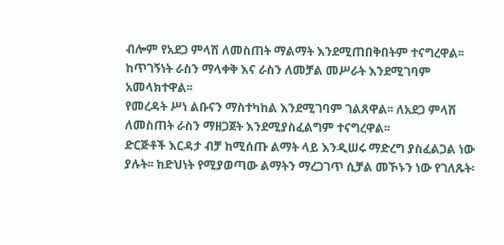ብሎም የአደጋ ምላሽ ለመስጠት ማልማት እንደሚጠበቅበትም ተናግረዋል፡፡
ከጥገኝነት ራስን ማላቀቅ እና ራስን ለመቻል መሥራት እንደሚገባም አመላክተዋል፡፡
የመረዳት ሥነ ልቡናን ማስተካከል እንደሚገባም ገልጸዋል፡፡ ለአደጋ ምላሽ ለመስጠት ራስን ማዘጋጀት እንደሚያስፈልግም ተናግረዋል፡፡
ድርጅቶች እርዳታ ብቻ ከሚሰጡ ልማት ላይ እንዲሠሩ ማድረግ ያስፈልጋል ነው ያሉት፡፡ ከድህነት የሚያወጣው ልማትን ማረጋገጥ ሲቻል መኾኑን ነው የገለጹት፡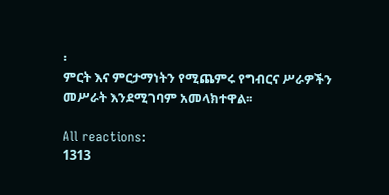፡
ምርት እና ምርታማነትን የሚጨምሩ የግብርና ሥራዎችን መሥራት እንደሚገባም አመላክተዋል፡፡

All reactions:
1313